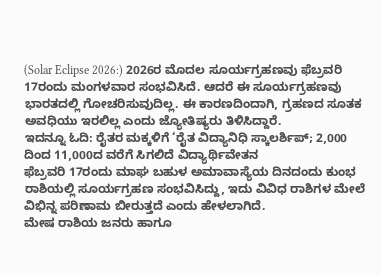(Solar Eclipse 2026:) 2026ರ ಮೊದಲ ಸೂರ್ಯಗ್ರಹಣವು ಫೆಬ್ರವರಿ 17ರಂದು ಮಂಗಳವಾರ ಸಂಭವಿಸಿದೆ. ಆದರೆ ಈ ಸೂರ್ಯಗ್ರಹಣವು ಭಾರತದಲ್ಲಿ ಗೋಚರಿಸುವುದಿಲ್ಲ. ಈ ಕಾರಣದಿಂದಾಗಿ, ಗ್ರಹಣದ ಸೂತಕ ಅವಧಿಯು ಇರಲಿಲ್ಲ ಎಂದು ಜ್ಯೋತಿಷ್ಯರು ತಿಳಿಸಿದ್ದಾರೆ.
ಇದನ್ನೂ ಓದಿ: ರೈತರ ಮಕ್ಕಳಿಗೆ ‘ರೈತ ವಿದ್ಯಾನಿಧಿ ಸ್ಕಾಲರ್ಶಿಪ್; 2,000 ದಿಂದ 11,000ದ ವರೆಗೆ ಸಿಗಲಿದೆ ವಿದ್ಯಾರ್ಥಿವೇತನ
ಫೆಬ್ರವರಿ 17ರಂದು ಮಾಘ ಬಹುಳ ಅಮಾವಾಸ್ಯೆಯ ದಿನದಂದು ಕುಂಭ ರಾಶಿಯಲ್ಲಿ ಸೂರ್ಯಗ್ರಹಣ ಸಂಭವಿಸಿದ್ದು, ಇದು ವಿವಿಧ ರಾಶಿಗಳ ಮೇಲೆ ವಿಭಿನ್ನ ಪರಿಣಾಮ ಬೀರುತ್ತದೆ ಎಂದು ಹೇಳಲಾಗಿದೆ.
ಮೇಷ ರಾಶಿಯ ಜನರು ಹಾಗೂ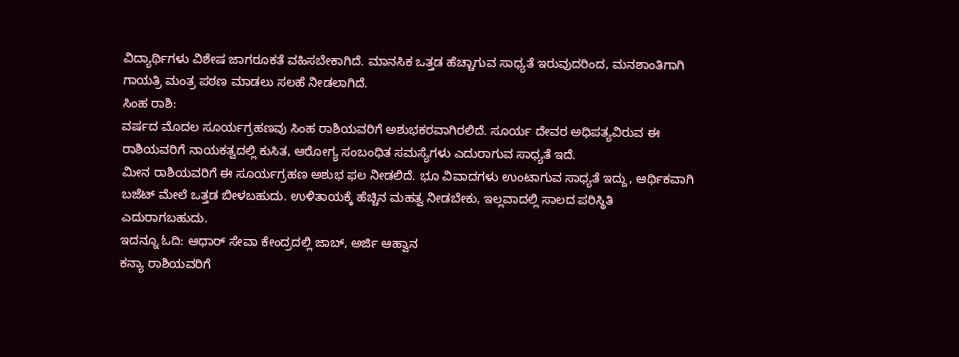ವಿದ್ಯಾರ್ಥಿಗಳು ವಿಶೇಷ ಜಾಗರೂಕತೆ ವಹಿಸಬೇಕಾಗಿದೆ. ಮಾನಸಿಕ ಒತ್ತಡ ಹೆಚ್ಚಾಗುವ ಸಾಧ್ಯತೆ ಇರುವುದರಿಂದ, ಮನಶಾಂತಿಗಾಗಿ ಗಾಯತ್ರಿ ಮಂತ್ರ ಪಠಣ ಮಾಡಲು ಸಲಹೆ ನೀಡಲಾಗಿದೆ.
ಸಿಂಹ ರಾಶಿ:
ವರ್ಷದ ಮೊದಲ ಸೂರ್ಯಗ್ರಹಣವು ಸಿಂಹ ರಾಶಿಯವರಿಗೆ ಅಶುಭಕರವಾಗಿರಲಿದೆ. ಸೂರ್ಯ ದೇವರ ಅಧಿಪತ್ಯವಿರುವ ಈ ರಾಶಿಯವರಿಗೆ ನಾಯಕತ್ವದಲ್ಲಿ ಕುಸಿತ, ಆರೋಗ್ಯ ಸಂಬಂಧಿತ ಸಮಸ್ಯೆಗಳು ಎದುರಾಗುವ ಸಾಧ್ಯತೆ ಇದೆ.
ಮೀನ ರಾಶಿಯವರಿಗೆ ಈ ಸೂರ್ಯಗ್ರಹಣ ಅಶುಭ ಫಲ ನೀಡಲಿದೆ. ಭೂ ವಿವಾದಗಳು ಉಂಟಾಗುವ ಸಾಧ್ಯತೆ ಇದ್ದು, ಆರ್ಥಿಕವಾಗಿ ಬಜೆಟ್ ಮೇಲೆ ಒತ್ತಡ ಬೀಳಬಹುದು. ಉಳಿತಾಯಕ್ಕೆ ಹೆಚ್ಚಿನ ಮಹತ್ವ ನೀಡಬೇಕು, ಇಲ್ಲವಾದಲ್ಲಿ ಸಾಲದ ಪರಿಸ್ಥಿತಿ ಎದುರಾಗಬಹುದು.
ಇದನ್ನೂ ಓದಿ: ಆಧಾರ್ ಸೇವಾ ಕೇಂದ್ರದಲ್ಲಿ ಜಾಬ್, ಅರ್ಜಿ ಆಹ್ವಾನ
ಕನ್ಯಾ ರಾಶಿಯವರಿಗೆ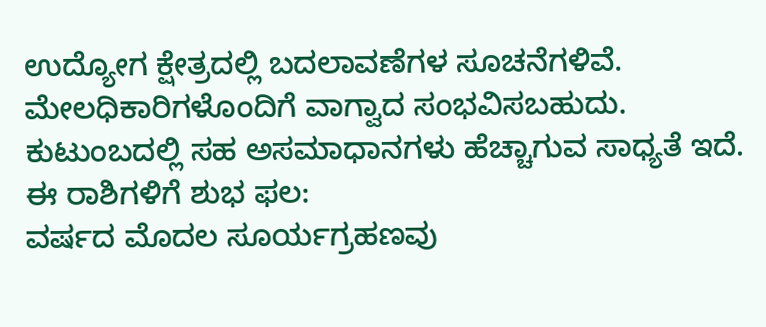ಉದ್ಯೋಗ ಕ್ಷೇತ್ರದಲ್ಲಿ ಬದಲಾವಣೆಗಳ ಸೂಚನೆಗಳಿವೆ. ಮೇಲಧಿಕಾರಿಗಳೊಂದಿಗೆ ವಾಗ್ವಾದ ಸಂಭವಿಸಬಹುದು. ಕುಟುಂಬದಲ್ಲಿ ಸಹ ಅಸಮಾಧಾನಗಳು ಹೆಚ್ಚಾಗುವ ಸಾಧ್ಯತೆ ಇದೆ.
ಈ ರಾಶಿಗಳಿಗೆ ಶುಭ ಫಲ:
ವರ್ಷದ ಮೊದಲ ಸೂರ್ಯಗ್ರಹಣವು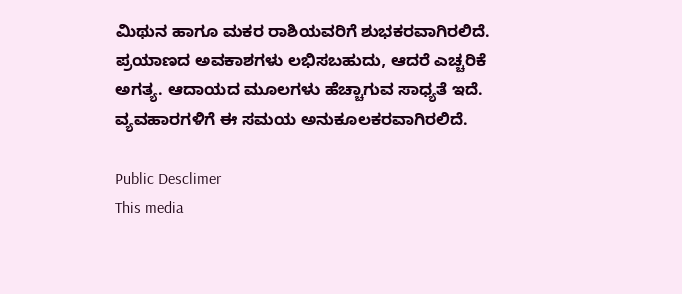ಮಿಥುನ ಹಾಗೂ ಮಕರ ರಾಶಿಯವರಿಗೆ ಶುಭಕರವಾಗಿರಲಿದೆ. ಪ್ರಯಾಣದ ಅವಕಾಶಗಳು ಲಭಿಸಬಹುದು, ಆದರೆ ಎಚ್ಚರಿಕೆ ಅಗತ್ಯ. ಆದಾಯದ ಮೂಲಗಳು ಹೆಚ್ಚಾಗುವ ಸಾಧ್ಯತೆ ಇದೆ. ವ್ಯವಹಾರಗಳಿಗೆ ಈ ಸಮಯ ಅನುಕೂಲಕರವಾಗಿರಲಿದೆ.

Public Desclimer
This media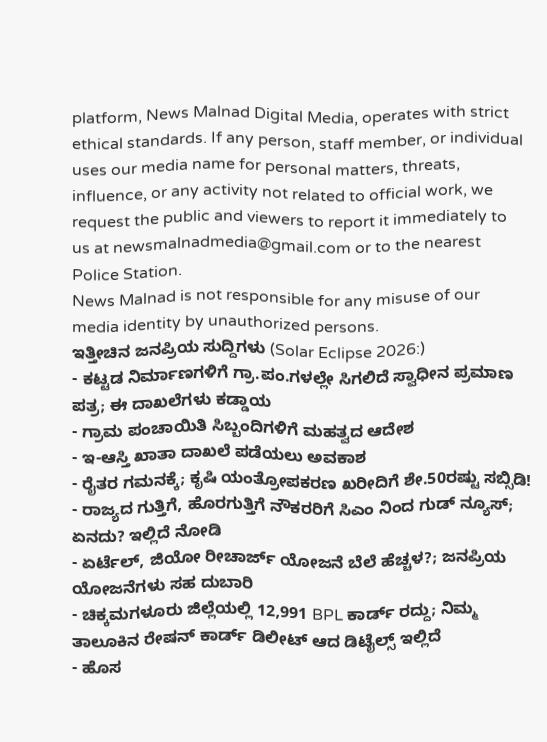platform, News Malnad Digital Media, operates with strict ethical standards. If any person, staff member, or individual uses our media name for personal matters, threats, influence, or any activity not related to official work, we request the public and viewers to report it immediately to us at newsmalnadmedia@gmail.com or to the nearest Police Station.
News Malnad is not responsible for any misuse of our media identity by unauthorized persons.
ಇತ್ತೀಚಿನ ಜನಪ್ರಿಯ ಸುದ್ದಿಗಳು (Solar Eclipse 2026:)
- ಕಟ್ಟಡ ನಿರ್ಮಾಣಗಳಿಗೆ ಗ್ರಾ.ಪಂ.ಗಳಲ್ಲೇ ಸಿಗಲಿದೆ ಸ್ವಾಧೀನ ಪ್ರಮಾಣ ಪತ್ರ; ಈ ದಾಖಲೆಗಳು ಕಡ್ಡಾಯ
- ಗ್ರಾಮ ಪಂಚಾಯಿತಿ ಸಿಬ್ಬಂದಿಗಳಿಗೆ ಮಹತ್ವದ ಆದೇಶ
- ಇ-ಆಸ್ತಿ ಖಾತಾ ದಾಖಲೆ ಪಡೆಯಲು ಅವಕಾಶ
- ರೈತರ ಗಮನಕ್ಕೆ; ಕೃಷಿ ಯಂತ್ರೋಪಕರಣ ಖರೀದಿಗೆ ಶೇ.50ರಷ್ಟು ಸಬ್ಸಿಡಿ!
- ರಾಜ್ಯದ ಗುತ್ತಿಗೆ, ಹೊರಗುತ್ತಿಗೆ ನೌಕರರಿಗೆ ಸಿಎಂ ನಿಂದ ಗುಡ್ ನ್ಯೂಸ್; ಏನದು? ಇಲ್ಲಿದೆ ನೋಡಿ
- ಏರ್ಟೆಲ್, ಜಿಯೋ ರೀಚಾರ್ಜ್ ಯೋಜನೆ ಬೆಲೆ ಹೆಚ್ಚಳ?; ಜನಪ್ರಿಯ ಯೋಜನೆಗಳು ಸಹ ದುಬಾರಿ
- ಚಿಕ್ಕಮಗಳೂರು ಜಿಲ್ಲೆಯಲ್ಲಿ 12,991 BPL ಕಾರ್ಡ್ ರದ್ದು; ನಿಮ್ಮ ತಾಲೂಕಿನ ರೇಷನ್ ಕಾರ್ಡ್ ಡಿಲೀಟ್ ಆದ ಡಿಟೈಲ್ಸ್ ಇಲ್ಲಿದೆ
- ಹೊಸ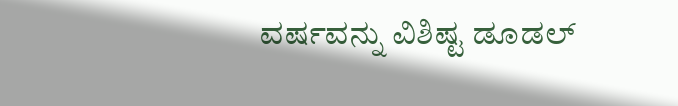ವರ್ಷವನ್ನು ವಿಶಿಷ್ಟ ಡೂಡಲ್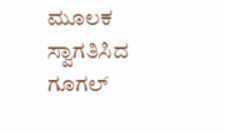ಮೂಲಕ ಸ್ವಾಗತಿಸಿದ ಗೂಗಲ್